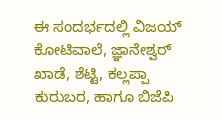ಈ ಸಂದರ್ಭದಲ್ಲಿ ವಿಜಯ್ ಕೋಟಿವಾಲೆ, ಜ್ಞಾನೇಶ್ವರ್ ಖಾಡೆ, ಶೆಟ್ಟಿ, ಕಲ್ಲಪ್ಪಾ ಕುರುಬರ, ಹಾಗೂ ಬಿಜೆಪಿ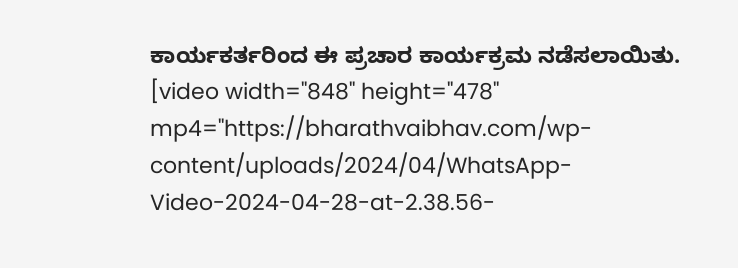ಕಾರ್ಯಕರ್ತರಿಂದ ಈ ಪ್ರಚಾರ ಕಾರ್ಯಕ್ರಮ ನಡೆಸಲಾಯಿತು.
[video width="848" height="478" mp4="https://bharathvaibhav.com/wp-content/uploads/2024/04/WhatsApp-Video-2024-04-28-at-2.38.56-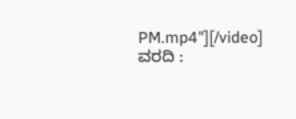PM.mp4"][/video]
ವರದಿ :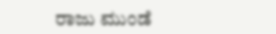ರಾಜು ಮುಂಡೆ